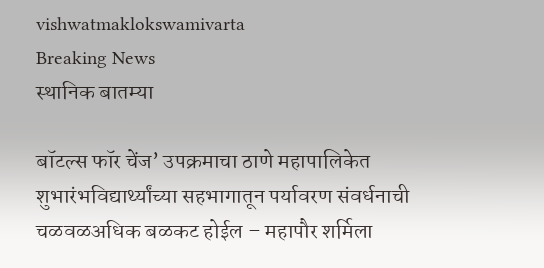vishwatmaklokswamivarta
Breaking News
स्थानिक बातम्या

बॉटल्स फॉर चेंज’ उपक्रमाचा ठाणे महापालिकेत शुभारंभविद्यार्थ्यांच्या सहभागातून पर्यावरण संवर्धनाची चळवळअधिक बळकट होईल – महापौर शर्मिला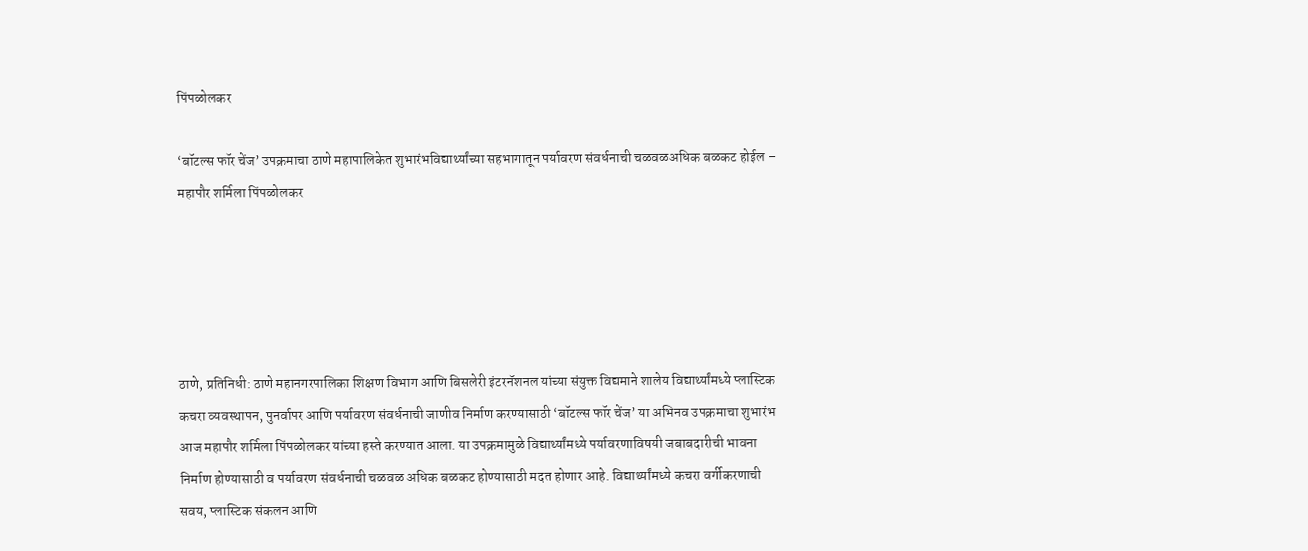पिंपळोलकर

‘बॉटल्स फॉर चेंज’ उपक्रमाचा ठाणे महापालिकेत शुभारंभविद्यार्थ्यांच्या सहभागातून पर्यावरण संवर्धनाची चळवळअधिक बळकट होईल – महापौर शर्मिला पिंपळोलकर





ठाणे, प्रतिनिधी: ठाणे महानगरपालिका शिक्षण विभाग आणि बिसलेरी इंटरनॅशनल यांच्या संयुक्त विद्यमाने शालेय विद्यार्थ्यांमध्ये प्लास्टिक कचरा व्यवस्थापन, पुनर्वापर आणि पर्यावरण संवर्धनाची जाणीव निर्माण करण्यासाठी ‘बॉटल्स फॉर चेंज’ या अभिनव उपक्रमाचा शुभारंभ आज महापौर शर्मिला पिंपळोलकर यांच्या हस्ते करण्यात आला. या उपक्रमामुळे विद्यार्थ्यांमध्ये पर्यावरणाविषयी जबाबदारीची भावना निर्माण होण्यासाठी व पर्यावरण संवर्धनाची चळवळ अधिक बळकट होण्यासाठी मदत होणार आहे. विद्यार्थ्यांमध्ये कचरा वर्गीकरणाची सवय, प्लास्टिक संकलन आणि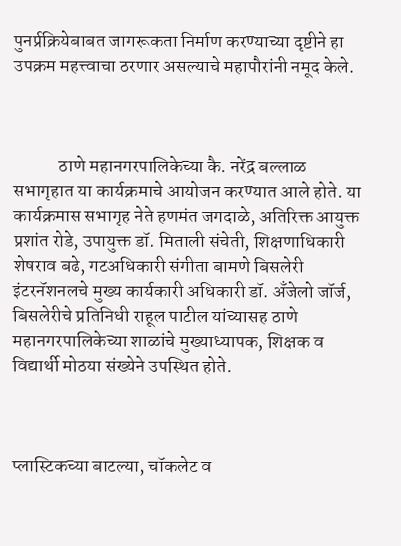पुनर्प्रक्रियेबाबत जागरूकता निर्माण करण्याच्या दृष्टीने हा उपक्रम महत्त्वाचा ठरणार असल्याचे महापौरांनी नमूद केले.



            ठाणे महानगरपालिकेच्या कै. नरेंद्र बल्लाळ सभागृहात या कार्यक्रमाचे आयोजन करण्यात आले होते. या कार्यक्रमास सभागृह नेते हणमंत जगदाळे, अतिरिक्त आयुक्त प्रशांत रोडे, उपायुक्त डॉ. मिताली संचेती, शिक्षणाधिकारी शेषराव बढे, गटअधिकारी संगीता बामणे बिसलेरी इंटरनॅशनलचे मुख्य कार्यकारी अधिकारी डॉ. अँजेलो जॉर्ज, बिसलेरीचे प्रतिनिधी राहूल पाटील यांच्यासह ठाणे महानगरपालिकेच्या शाळांचे मुख्याध्यापक, शिक्षक व विद्यार्थी मोठया संख्येने उपस्थित होते.



प्लास्टिकच्या बाटल्या, चॉकलेट व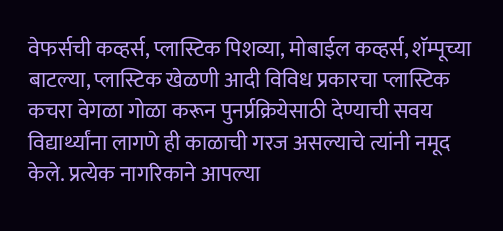वेफर्सची कव्हर्स, प्लास्टिक पिशव्या, मोबाईल कव्हर्स, शॅम्पूच्या बाटल्या, प्लास्टिक खेळणी आदी विविध प्रकारचा प्लास्टिक कचरा वेगळा गोळा करून पुनर्प्रक्रियेसाठी देण्याची सवय विद्यार्थ्यांना लागणे ही काळाची गरज असल्याचे त्यांनी नमूद केले. प्रत्येक नागरिकाने आपल्या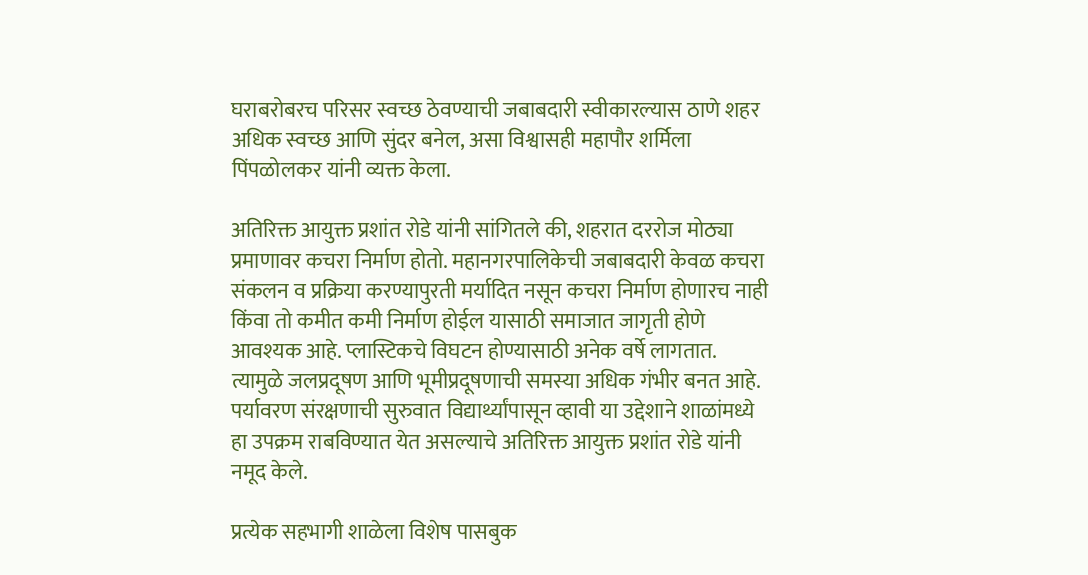घराबरोबरच परिसर स्वच्छ ठेवण्याची जबाबदारी स्वीकारल्यास ठाणे शहर अधिक स्वच्छ आणि सुंदर बनेल, असा विश्वासही महापौर शर्मिला पिंपळोलकर यांनी व्यक्त केला.

अतिरिक्त आयुक्त प्रशांत रोडे यांनी सांगितले की, शहरात दररोज मोठ्या प्रमाणावर कचरा निर्माण होतो. महानगरपालिकेची जबाबदारी केवळ कचरा संकलन व प्रक्रिया करण्यापुरती मर्यादित नसून कचरा निर्माण होणारच नाही किंवा तो कमीत कमी निर्माण होईल यासाठी समाजात जागृती होणे आवश्यक आहे. प्लास्टिकचे विघटन होण्यासाठी अनेक वर्षे लागतात. त्यामुळे जलप्रदूषण आणि भूमीप्रदूषणाची समस्या अधिक गंभीर बनत आहे. पर्यावरण संरक्षणाची सुरुवात विद्यार्थ्यांपासून व्हावी या उद्देशाने शाळांमध्ये हा उपक्रम राबविण्यात येत असल्याचे अतिरिक्त आयुक्त प्रशांत रोडे यांनी नमूद केले.

प्रत्येक सहभागी शाळेला विशेष पासबुक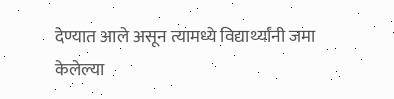देण्यात आले असून त्यामध्ये विद्यार्थ्यांनी जमा केलेल्या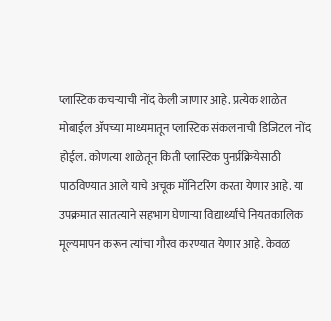प्लास्टिक कचऱ्याची नोंद केली जाणार आहे. प्रत्येक शाळेत मोबाईल ॲपच्या माध्यमातून प्लास्टिक संकलनाची डिजिटल नोंद होईल. कोणत्या शाळेतून किती प्लास्टिक पुनर्प्रक्रियेसाठी पाठविण्यात आले याचे अचूक मॉनिटरिंग करता येणार आहे. या उपक्रमात सातत्याने सहभाग घेणाऱ्या विद्यार्थ्यांचे नियतकालिक मूल्यमापन करून त्यांचा गौरव करण्यात येणार आहे. केवळ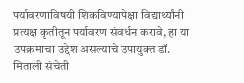पर्यावरणाविषयी शिकविण्यापेक्षा विद्यार्थ्यांनी प्रत्यक्ष कृतीतून पर्यावरण संवर्धन करावे, हा या उपक्रमाचा उद्देश असल्याचे उपायुक्त डॉ. मिताली संचेती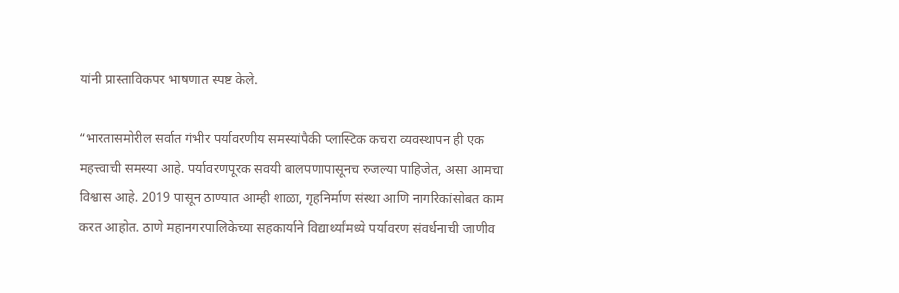यांनी प्रास्ताविकपर भाषणात स्पष्ट केले.

“भारतासमोरील सर्वात गंभीर पर्यावरणीय समस्यांपैकी प्लास्टिक कचरा व्यवस्थापन ही एक महत्त्वाची समस्या आहे. पर्यावरणपूरक सवयी बालपणापासूनच रुजल्या पाहिजेत, असा आमचा विश्वास आहे. 2019 पासून ठाण्यात आम्ही शाळा, गृहनिर्माण संस्था आणि नागरिकांसोबत काम करत आहोत. ठाणे महानगरपालिकेच्या सहकार्याने विद्यार्थ्यांमध्ये पर्यावरण संवर्धनाची जाणीव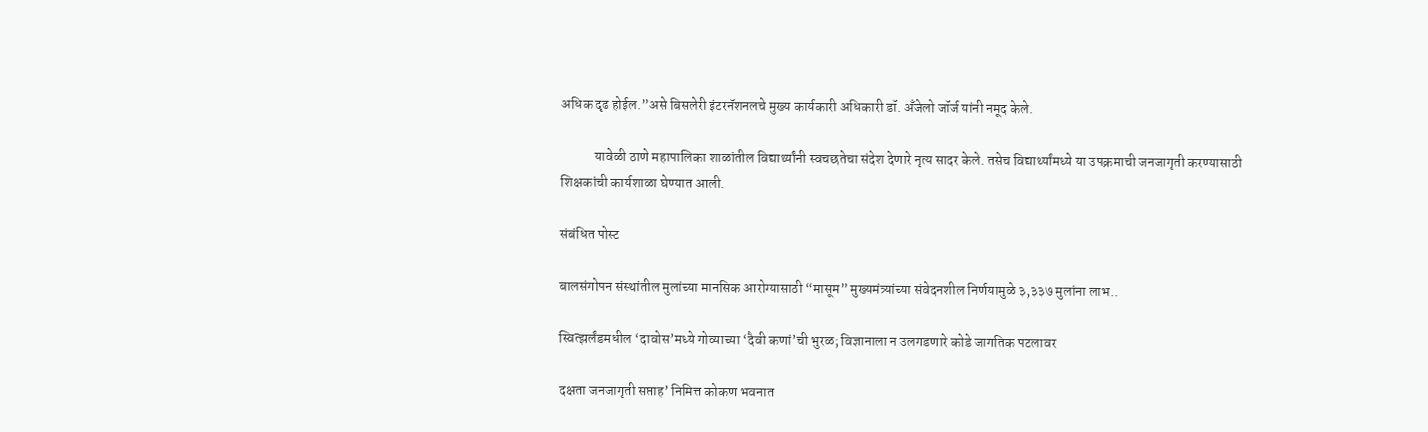अधिक दृढ होईल.”असे बिसलेरी इंटरनॅशनलचे मुख्य कार्यकारी अधिकारी डॉ. अँजेलो जॉर्ज यांनी नमूद केले.

            यावेळी ठाणे महापालिका शाळांतील विद्यार्थ्यांनी स्वचछतेचा संदेश देणारे नृत्य सादर केले. तसेच विद्यार्थ्यांमध्ये या उपक्रमाची जनजागृती करण्यासाठी शिक्षकांची कार्यशाळा घेण्यात आली.

संबंधित पोस्ट

बालसंगोपन संस्थांतील मुलांच्या मानसिक आरोग्यासाठी “मासूम” मुख्यमंत्र्यांच्या संवेदनशील निर्णयामुळे ३,३३७ मुलांना लाभ..

स्वित्झर्लंडमधील ‘दावोस’मध्ये गोव्याच्या ‘दैवी कणां’ची भुरळ; विज्ञानाला न उलगडणारे कोडे जागतिक पटलावर

दक्षता जनजागृती सप्ताह’ निमित्त कोकण भवनात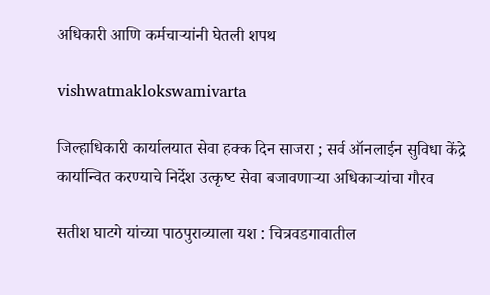अधिकारी आणि कर्मचाऱ्यांनी घेतली शपथ

vishwatmaklokswamivarta

जिल्‍हाधिकारी कार्यालयात सेवा हक्‍क दिन साजरा ; सर्व ऑनलाईन सुविधा केंद्रे कार्यान्वित करण्‍याचे निर्देश उत्‍कृष्‍ट सेवा बजावणाऱ्या अधिकाऱ्यांचा गौरव

सतीश घाटगे यांच्या पाठपुराव्याला यश : चित्रवडगावातील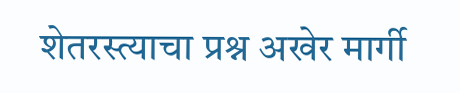शेतरस्त्याचा प्रश्न अखेर मार्गी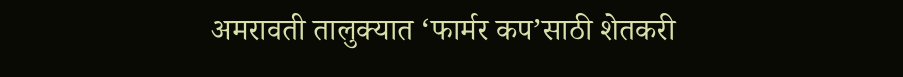अमरावती तालुक्यात ‘फार्मर कप’साठी शेतकरी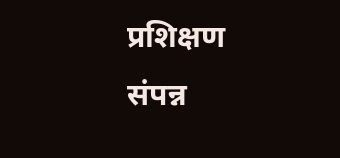प्रशिक्षण संपन्न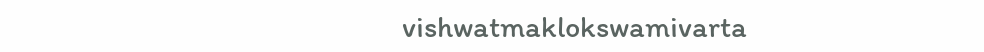vishwatmaklokswamivarta